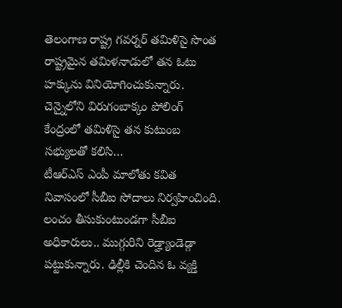తెలంగాణ రాష్ట్ర గవర్నర్ తమిళిసై సొంత రాష్ట్రమైన తమిళనాడులో తన ఓటు హక్కును వినియోగించుకున్నారు. చెన్నైలోని విరుగంబాక్కం పోలింగ్ కేంద్రంలో తమిళిసై తన కుటుంబ సభ్యులతో కలిసి…
టీఆర్ఎస్ ఎంపీ మాలోతు కవిత నివాసంలో సీబీఐ సోదాలు నిర్వహించింది. లంచం తీసుకుంటుండగా సీబీఐ అధికారులు.. ముగ్గురిని రెడ్హ్యాండెడ్గా పట్టుకున్నారు. ఢిల్లీకి చెందిన ఓ వ్యక్తి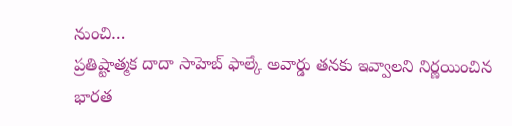నుంచి…
ప్రతిష్టాత్మక దాదా సాహెబ్ ఫాల్కే అవార్డు తనకు ఇవ్వాలని నిర్ణయించిన భారత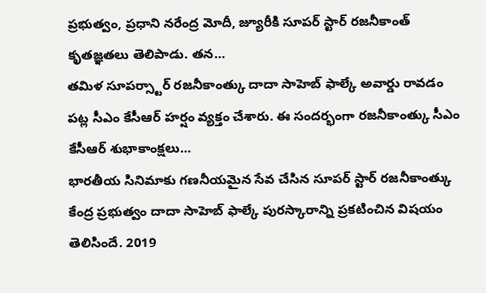ప్రభుత్వం, ప్రధాని నరేంద్ర మోదీ, జ్యూరీకి సూపర్ స్టార్ రజనీకాంత్ కృతజ్ఞతలు తెలిపాడు. తన…
తమిళ సూపర్స్టార్ రజనీకాంత్కు దాదా సాహెబ్ ఫాల్కే అవార్డు రావడం పట్ల సీఎం కేసీఆర్ హర్షం వ్యక్తం చేశారు. ఈ సందర్భంగా రజనీకాంత్కు సీఎం కేసీఆర్ శుభాకాంక్షలు…
భారతీయ సినిమాకు గణనీయమైన సేవ చేసిన సూపర్ స్టార్ రజనీకాంత్కు కేంద్ర ప్రభుత్వం దాదా సాహెబ్ ఫాల్కే పురస్కారాన్ని ప్రకటించిన విషయం తెలిసిందే. 2019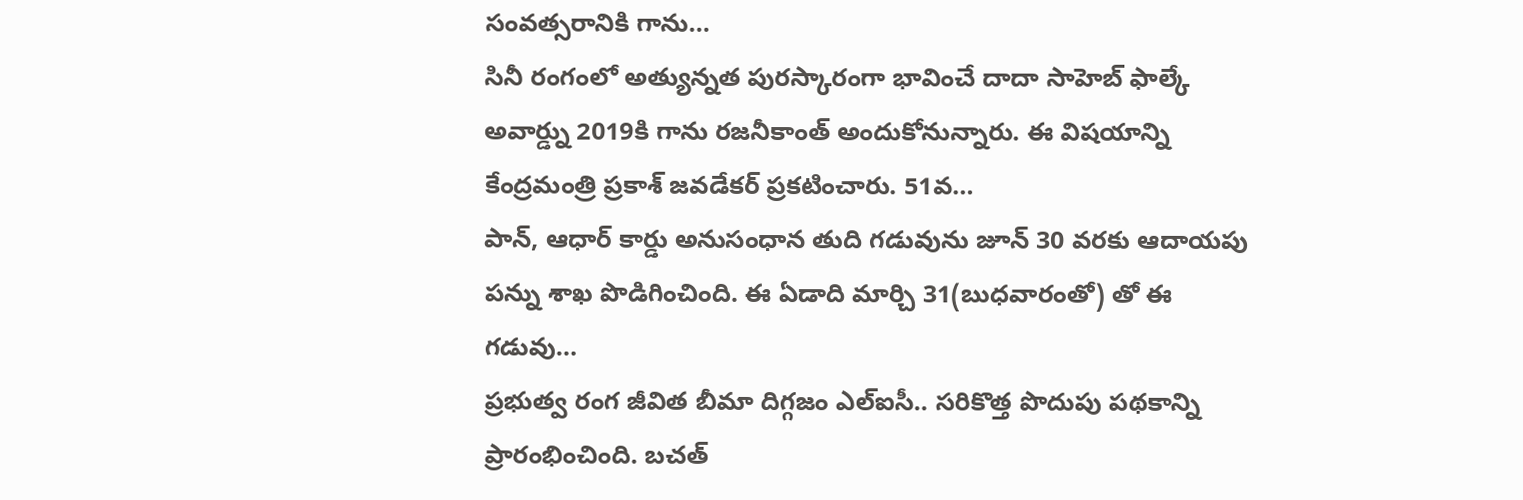సంవత్సరానికి గాను…
సినీ రంగంలో అత్యున్నత పురస్కారంగా భావించే దాదా సాహెబ్ ఫాల్కే అవార్డ్ను 2019కి గాను రజనీకాంత్ అందుకోనున్నారు. ఈ విషయాన్ని కేంద్రమంత్రి ప్రకాశ్ జవడేకర్ ప్రకటించారు. 51వ…
పాన్, ఆధార్ కార్డు అనుసంధాన తుది గడువును జూన్ 30 వరకు ఆదాయపు పన్ను శాఖ పొడిగించింది. ఈ ఏడాది మార్చి 31(బుధవారంతో) తో ఈ గడువు…
ప్రభుత్వ రంగ జీవిత బీమా దిగ్గజం ఎల్ఐసీ.. సరికొత్త పొదుపు పథకాన్ని ప్రారంభించింది. బచత్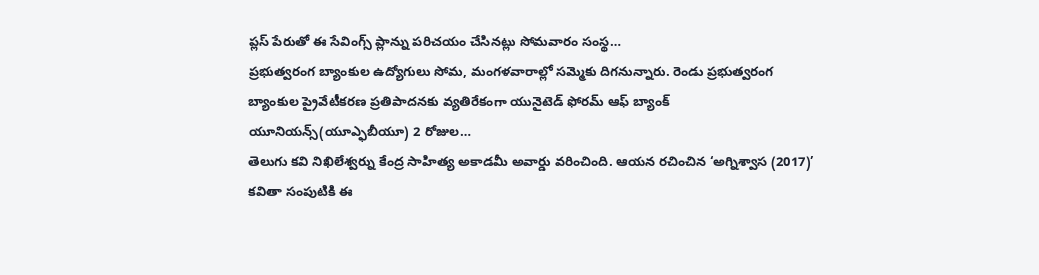ప్లస్ పేరుతో ఈ సేవింగ్స్ ప్లాన్ను పరిచయం చేసినట్లు సోమవారం సంస్థ…
ప్రభుత్వరంగ బ్యాంకుల ఉద్యోగులు సోమ, మంగళవారాల్లో సమ్మెకు దిగనున్నారు. రెండు ప్రభుత్వరంగ బ్యాంకుల ప్రైవేటీకరణ ప్రతిపాదనకు వ్యతిరేకంగా యునైటెడ్ ఫోరమ్ ఆఫ్ బ్యాంక్ యూనియన్స్(యూఎ్ఫబీయూ) 2 రోజుల…
తెలుగు కవి నిఖిలేశ్వర్ను కేంద్ర సాహిత్య అకాడమీ అవార్డు వరించింది. ఆయన రచించిన ‘అగ్నిశ్వాస (2017)’ కవితా సంపుటికి ఈ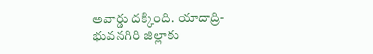అవార్డు దక్కింది. యాదాద్రి-భువనగిరి జిల్లాకు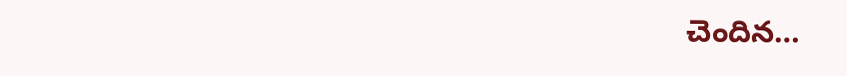చెందిన…